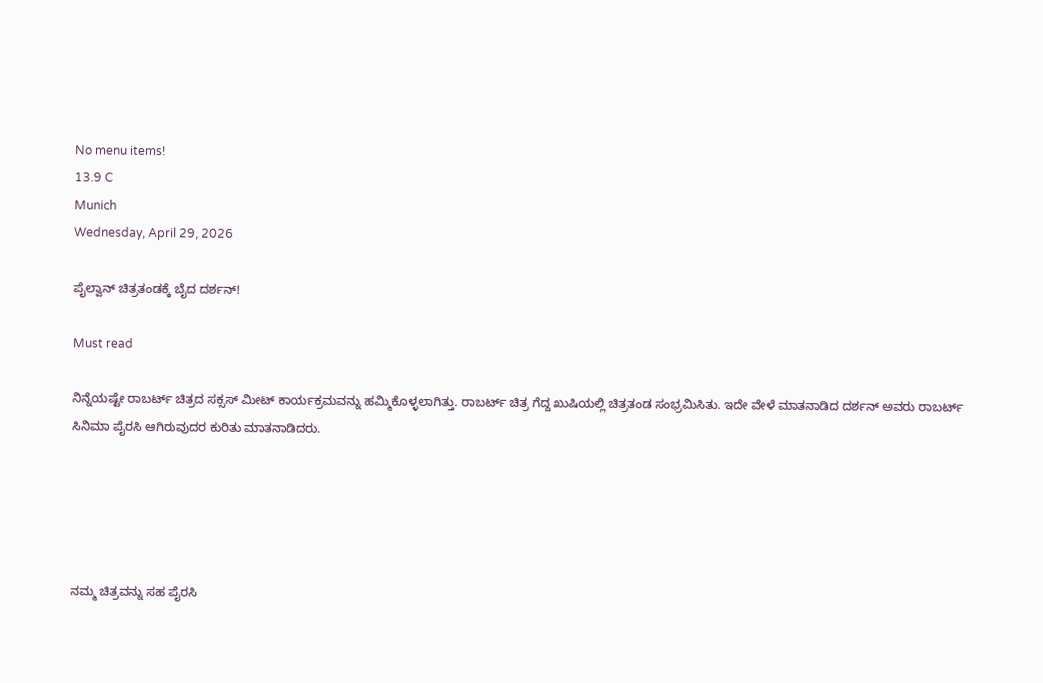No menu items!
13.9 C
Munich
Wednesday, April 29, 2026

ಪೈಲ್ವಾನ್ ಚಿತ್ರತಂಡಕ್ಕೆ ಬೈದ ದರ್ಶನ್!

Must read

ನಿನ್ನೆಯಷ್ಟೇ ರಾಬರ್ಟ್ ಚಿತ್ರದ ಸಕ್ಸಸ್ ಮೀಟ್ ಕಾರ್ಯಕ್ರಮವನ್ನು ಹಮ್ಮಿಕೊಳ್ಳಲಾಗಿತ್ತು. ರಾಬರ್ಟ್ ಚಿತ್ರ ಗೆದ್ದ ಖುಷಿಯಲ್ಲಿ ಚಿತ್ರತಂಡ ಸಂಭ್ರಮಿಸಿತು. ಇದೇ ವೇಳೆ ಮಾತನಾಡಿದ ದರ್ಶನ್ ಅವರು ರಾಬರ್ಟ್ ಸಿನಿಮಾ ಪೈರಸಿ ಆಗಿರುವುದರ ಕುರಿತು ಮಾತನಾಡಿದರು.





ನಮ್ಮ ಚಿತ್ರವನ್ನು ಸಹ ಪೈರಸಿ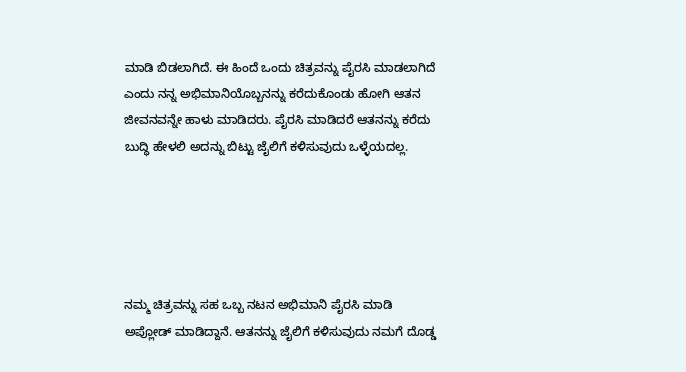ಮಾಡಿ ಬಿಡಲಾಗಿದೆ. ಈ ಹಿಂದೆ ಒಂದು ಚಿತ್ರವನ್ನು ಪೈರಸಿ ಮಾಡಲಾಗಿದೆ ಎಂದು ನನ್ನ ಅಭಿಮಾನಿಯೊಬ್ಬನನ್ನು ಕರೆದುಕೊಂಡು ಹೋಗಿ ಆತನ ಜೀವನವನ್ನೇ ಹಾಳು ಮಾಡಿದರು. ಪೈರಸಿ ಮಾಡಿದರೆ ಆತನನ್ನು ಕರೆದು ಬುದ್ಧಿ ಹೇಳಲಿ ಅದನ್ನು ಬಿಟ್ಟು ಜೈಲಿಗೆ ಕಳಿಸುವುದು ಒಳ್ಳೆಯದಲ್ಲ.





ನಮ್ಮ ಚಿತ್ರವನ್ನು ಸಹ ಒಬ್ಬ ನಟನ ಅಭಿಮಾನಿ ಪೈರಸಿ ಮಾಡಿ ಅಪ್ಲೋಡ್ ಮಾಡಿದ್ದಾನೆ. ಆತನನ್ನು ಜೈಲಿಗೆ ಕಳಿಸುವುದು ನಮಗೆ ದೊಡ್ಡ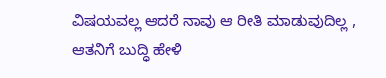ವಿಷಯವಲ್ಲ ಆದರೆ ನಾವು ಆ ರೀತಿ ಮಾಡುವುದಿಲ್ಲ , ಆತನಿಗೆ ಬುದ್ಧಿ ಹೇಳಿ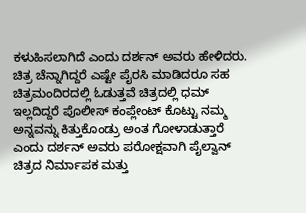ಕಳುಹಿಸಲಾಗಿದೆ ಎಂದು ದರ್ಶನ್ ಅವರು ಹೇಳಿದರು. ಚಿತ್ರ ಚೆನ್ನಾಗಿದ್ದರೆ ಎಷ್ಟೇ ಪೈರಸಿ ಮಾಡಿದರೂ ಸಹ ಚಿತ್ರಮಂದಿರದಲ್ಲಿ ಓಡುತ್ತವೆ ಚಿತ್ರದಲ್ಲಿ ಧಮ್ ಇಲ್ಲದಿದ್ದರೆ ಪೊಲೀಸ್ ಕಂಪ್ಲೇಂಟ್ ಕೊಟ್ಟು ನಮ್ಮ ಅನ್ನವನ್ನು ಕಿತ್ತುಕೊಂಡ್ರು ಅಂತ ಗೋಳಾಡುತ್ತಾರೆ ಎಂದು ದರ್ಶನ್ ಅವರು ಪರೋಕ್ಷವಾಗಿ ಪೈಲ್ವಾನ್ ಚಿತ್ರದ ನಿರ್ಮಾಪಕ ಮತ್ತು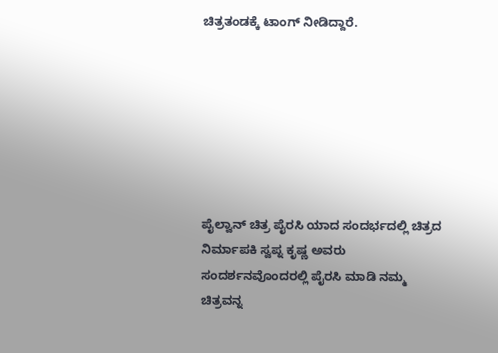ಚಿತ್ರತಂಡಕ್ಕೆ ಟಾಂಗ್ ನೀಡಿದ್ದಾರೆ.







ಪೈಲ್ವಾನ್ ಚಿತ್ರ ಪೈರಸಿ ಯಾದ ಸಂದರ್ಭದಲ್ಲಿ ಚಿತ್ರದ ನಿರ್ಮಾಪಕಿ ಸ್ವಪ್ನ ಕೃಷ್ಣ ಅವರು ಸಂದರ್ಶನವೊಂದರಲ್ಲಿ ಪೈರಸಿ ಮಾಡಿ ನಮ್ಮ ಚಿತ್ರವನ್ನ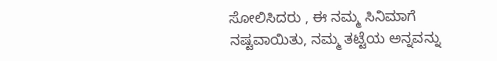ಸೋಲಿಸಿದರು , ಈ ನಮ್ಮ ಸಿನಿಮಾಗೆ ನಷ್ಟವಾಯಿತು, ನಮ್ಮ ತಟ್ಟೆಯ ಅನ್ನವನ್ನು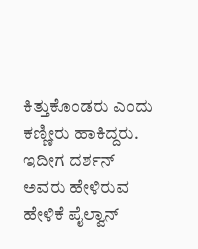ಕಿತ್ತುಕೊಂಡರು ಎಂದು ಕಣ್ಣೀರು ಹಾಕಿದ್ದರು. ಇದೀಗ ದರ್ಶನ್ ಅವರು ಹೇಳಿರುವ ಹೇಳಿಕೆ ಪೈಲ್ವಾನ್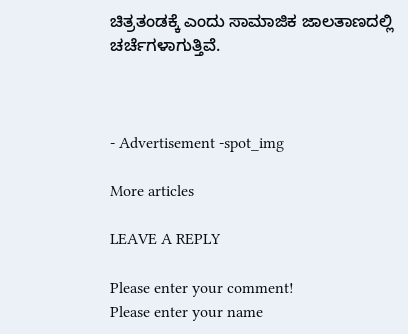ಚಿತ್ರತಂಡಕ್ಕೆ ಎಂದು ಸಾಮಾಜಿಕ ಜಾಲತಾಣದಲ್ಲಿ ಚರ್ಚೆಗಳಾಗುತ್ತಿವೆ.



- Advertisement -spot_img

More articles

LEAVE A REPLY

Please enter your comment!
Please enter your name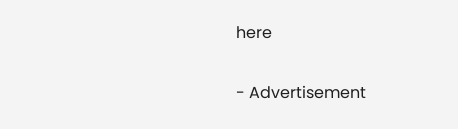here

- Advertisement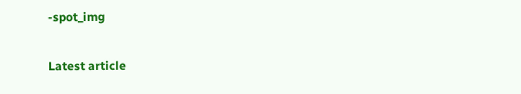-spot_img

Latest article